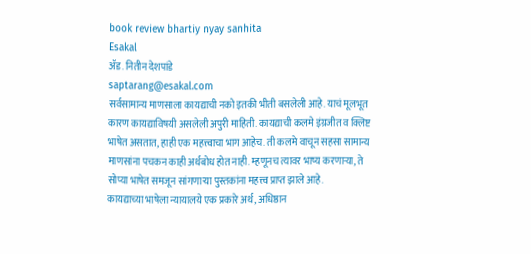book review bhartiy nyay sanhita
Esakal
ॲड. नितीन देशपांडे
saptarang@esakal.com
सर्वसामान्य माणसाला कायद्याची नको इतकी भीती बसलेली आहे. याचं मूलभूत कारण कायद्याविषयी असलेली अपुरी माहिती. कायद्याची कलमे इंग्रजीत व क्लिष्ट भाषेत असतात, हाही एक महत्त्वाचा भाग आहेच. ती कलमे वाचून सहसा सामान्य माणसांना पचकन काही अर्थबोध होत नाही. म्हणूनच त्यावर भाष्य करणाऱ्या, ते सोप्या भाषेत समजून सांगणाऱ्या पुस्तकांना महत्त्व प्राप्त झाले आहे.
कायद्याच्या भाषेला न्यायालये एक प्रकारे अर्थ, अधिष्ठान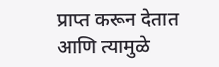प्राप्त करून देतात आणि त्यामुळे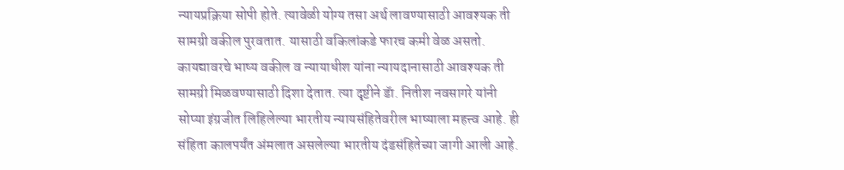न्यायप्रक्रिया सोपी होते. त्यावेळी योग्य तसा अर्थ लावण्यासाठी आवश्यक ती सामग्री वकील पुरवतात. यासाठी वकिलांकडे फारच कमी वेळ असतो. कायद्यावरचे भाष्य वकील व न्यायाधीश यांना न्यायदानासाठी आवश्यक ती सामग्री मिळवण्यासाठी दिशा देतात. त्या दृष्टीने डॅा. नितीश नवसागरे यांनी सोप्या इंग्रजीत लिहिलेल्या भारतीय न्यायसंहितेवरील भाष्याला महत्त्व आहे. ही संहिता कालपर्यंत अंमलात असलेल्या भारतीय दंडसंहितेच्या जागी आली आहे.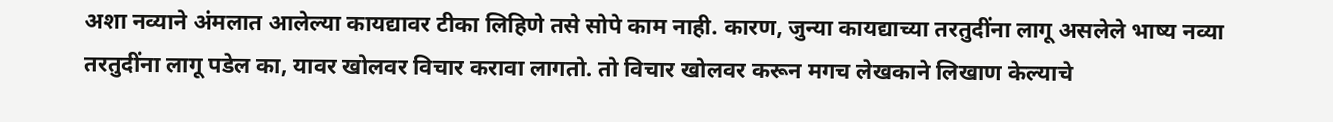अशा नव्याने अंमलात आलेल्या कायद्यावर टीका लिहिणे तसे सोपे काम नाही. कारण, जुन्या कायद्याच्या तरतुदींना लागू असलेले भाष्य नव्या तरतुदींना लागू पडेल का, यावर खोलवर विचार करावा लागतो. तो विचार खोलवर करून मगच लेखकाने लिखाण केल्याचे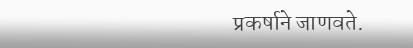प्रकर्षाने जाणवते.